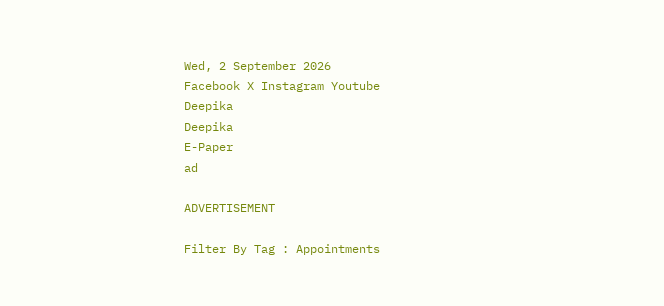Wed, 2 September 2026
Facebook X Instagram Youtube
Deepika
Deepika
E-Paper
ad

ADVERTISEMENT

Filter By Tag : Appointments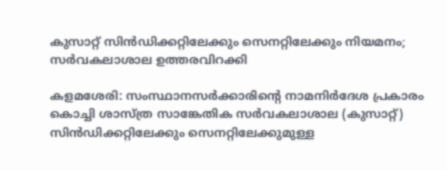കുസാറ്റ് സിൻഡിക്കറ്റിലേക്കും സെനറ്റിലേക്കും നിയമനം; സർവകലാശാല ഉത്തരവിറക്കി

കളമശേരി: സംസ്ഥാനസർക്കാരിന്‍റെ നാമനിർദേശ പ്രകാരം കൊച്ചി ശാസ്ത്ര സാങ്കേതിക സർവകലാശാല (കുസാറ്റ്) സിൻഡിക്കറ്റിലേക്കും സെനറ്റിലേക്കുമുള്ള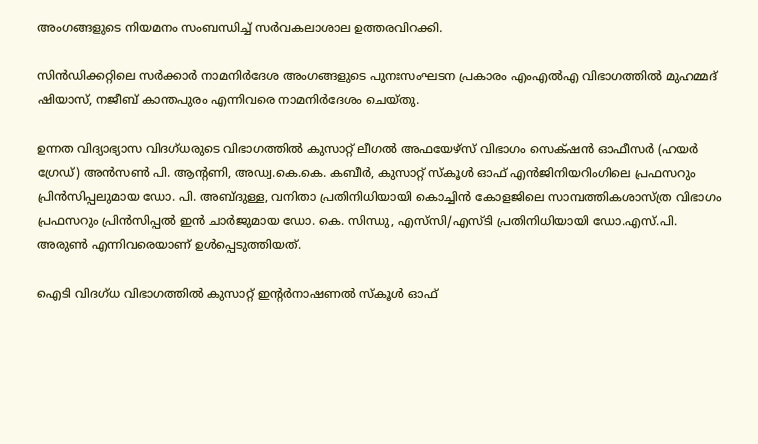അംഗങ്ങളുടെ നിയമനം സംബന്ധിച്ച് സർവകലാശാല ഉത്തരവിറക്കി.

സിൻഡിക്കറ്റിലെ സർക്കാർ നാമനിർദേശ അംഗങ്ങളുടെ പുനഃസംഘടന പ്രകാരം എംഎൽഎ വിഭാഗത്തിൽ മുഹമ്മദ് ഷിയാസ്, നജീബ് കാന്തപുരം എന്നിവരെ നാമനിർദേശം ചെയ്തു.

ഉന്നത വിദ്യാഭ്യാസ വിദഗ്ധരുടെ വിഭാഗത്തിൽ കുസാറ്റ് ലീഗൽ അഫയേഴ്സ് വിഭാഗം സെക്‌ഷൻ ഓഫീസർ (ഹയർ ഗ്രേഡ്) അൻസൺ പി. ആന്‍റണി, അഡ്വ.കെ.കെ. കബീർ, കുസാറ്റ് സ്കൂൾ ഓഫ് എൻജിനിയറിംഗിലെ പ്രഫസറും പ്രിൻസിപ്പലുമായ ഡോ. പി. അബ്‌ദുള്ള, വനിതാ പ്രതിനിധിയായി കൊച്ചിൻ കോളജിലെ സാമ്പത്തികശാസ്ത്ര വിഭാഗം പ്രഫസറും പ്രിൻസിപ്പൽ ഇൻ ചാർജുമായ ഡോ. കെ. സിന്ധു, എസ്‌സി/എസ്ടി പ്രതിനിധിയായി ഡോ.എസ്.പി. അരുണ്‍ എന്നിവരെയാണ് ഉൾപ്പെടുത്തിയത്.

ഐടി വിദഗ്ധ വിഭാഗത്തിൽ കുസാറ്റ് ഇന്‍റർനാഷണൽ സ്കൂൾ ഓഫ്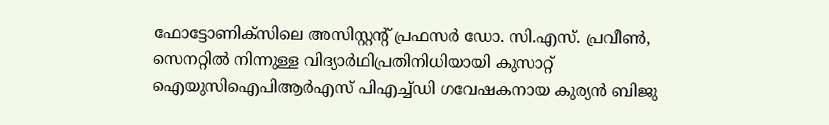ഫോട്ടോണിക്സിലെ അസിസ്റ്റന്‍റ് പ്രഫസർ ഡോ. സി.എസ്. പ്രവീൺ, സെനറ്റിൽ നിന്നുള്ള വിദ്യാർഥിപ്രതിനിധിയായി കുസാറ്റ് ഐയുസിഐപിആർഎസ് പിഎച്ച്ഡി ഗവേഷകനായ കുര്യൻ ബിജു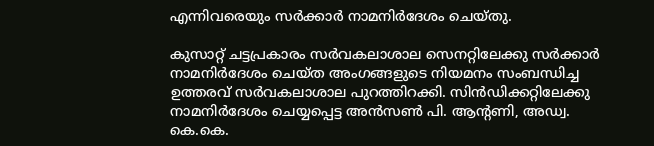എന്നിവരെയും സർക്കാർ നാമനിർദേശം ചെയ്തു.

കുസാറ്റ് ചട്ടപ്രകാരം സർവകലാശാല സെനറ്റിലേക്കു സർക്കാർ നാമനിർദേശം ചെയ്ത അംഗങ്ങളുടെ നിയമനം സംബന്ധിച്ച ഉത്തരവ് സർവകലാശാല പുറത്തിറക്കി. സിൻഡിക്കറ്റിലേക്കു നാമനിർദേശം ചെയ്യപ്പെട്ട അൻസൺ പി. ആന്‍റണി, അഡ്വ. കെ.കെ.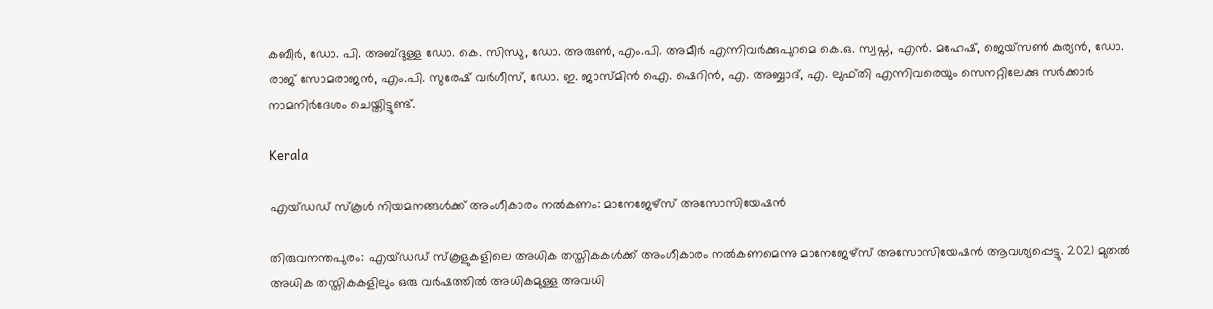കബീർ, ഡോ. പി. അബ്‌ദുള്ള ഡോ. കെ. സിന്ധു, ഡോ. അരുണ്‍, എം.പി. അമീർ എന്നിവർക്കുപുറമെ കെ.ഒ. സ്വപ്ന, എൻ. മഹേഷ്, ജെയ്‌സൺ കുര്യൻ, ഡോ. രാജ് സോമരാജൻ, എം.പി. സുരേഷ് വർഗീസ്, ഡോ. ഇ. ജാസ്മിൻ ഐ. ഷെറിൻ, എ. അബ്ബാദ്, എ. ലുഫ്തി എന്നിവരെയും സെനറ്റിലേക്കു സർക്കാർ നാമനിർദേശം ചെയ്തിട്ടുണ്ട്.

Kerala

എയ്ഡഡ് സ്കൂൾ നിയമനങ്ങൾക്ക് അംഗീകാരം നൽകണം: മാനേജേഴ്സ് അസോസിയേഷൻ

തിരുവനന്തപുരം: എയ്ഡഡ് സ്കൂളുകളിലെ അധിക തസ്തികകൾക്ക് അംഗീകാരം നൽകണമെന്നു മാനേജേഴ്സ് അസോസിയേഷൻ ആവശ്യപ്പെട്ടു. 2021 മുതൽ അധിക തസ്തികകളിലും ഒരു വർഷത്തിൽ അധികമുള്ള അവധി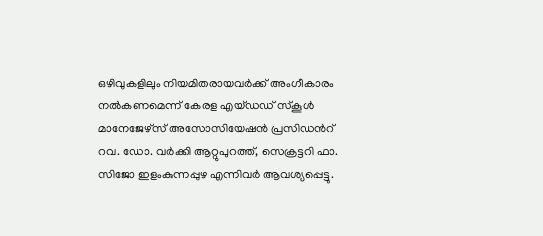ഒഴിവുകളിലും നിയമിതരായവർക്ക് അംഗീകാരം നൽകണമെന്ന് കേരള എയ്ഡഡ് സ്കൂൾ മാനേജേഴ്സ് അസോസിയേഷൻ പ്രസിഡന്‍റ് റവ. ഡോ. വർക്കി ആറ്റുപുറത്ത്, സെക്രട്ടറി ഫാ. സിജോ ഇളംകുന്നപ്പുഴ എന്നിവർ ആവശ്യപ്പെട്ടു.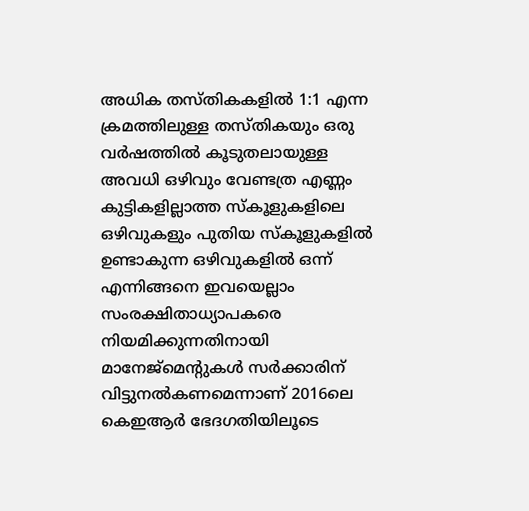അധിക തസ്തികകളിൽ 1:1 എന്ന ക്രമത്തിലുള്ള തസ്തികയും ഒരു വർഷത്തിൽ കൂടുതലായുള്ള അവധി ഒഴിവും വേണ്ടത്ര എണ്ണം കുട്ടികളില്ലാത്ത സ്കൂളുകളിലെ ഒഴിവുകളും പുതിയ സ്കൂളുകളിൽ ഉണ്ടാകുന്ന ഒഴിവുകളിൽ ഒന്ന് എന്നിങ്ങനെ ഇവയെല്ലാം സംരക്ഷിതാധ്യാപകരെ നിയമിക്കുന്നതിനായി മാനേജ്മെന്‍റുകൾ സർക്കാരിന് വിട്ടുനൽകണമെന്നാണ് 2016ലെ കെഇആർ ഭേദഗതിയിലൂടെ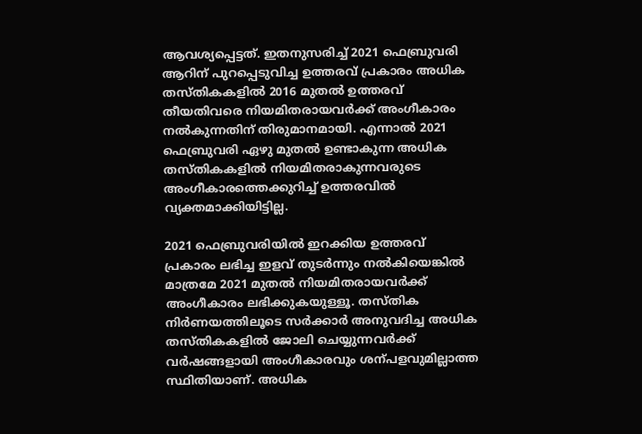ആവശ്യപ്പെട്ടത്. ഇതനുസരിച്ച് 2021 ഫെബ്രുവരി ആറിന് പുറപ്പെടുവിച്ച ഉത്തരവ് പ്രകാരം അധിക തസ്തികകളിൽ 2016 മുതൽ ഉത്തരവ് തീയതിവരെ നിയമിതരായവർക്ക് അംഗീകാരം നൽകുന്നതിന് തിരുമാനമായി. എന്നാൽ 2021 ഫെബ്രുവരി ഏഴു മുതൽ ഉണ്ടാകുന്ന അധിക തസ്തികകളിൽ നിയമിതരാകുന്നവരുടെ അംഗീകാരത്തെക്കുറിച്ച് ഉത്തരവിൽ വ്യക്തമാക്കിയിട്ടില്ല.

2021 ഫെബ്രുവരിയിൽ ഇറക്കിയ ഉത്തരവ് പ്രകാരം ലഭിച്ച ഇളവ് തുടർന്നും നൽകിയെങ്കിൽ മാത്രമേ 2021 മുതൽ നിയമിതരായവർക്ക് അംഗീകാരം ലഭിക്കുകയുള്ളൂ. തസ്തിക നിർണയത്തിലൂടെ സർക്കാർ അനുവദിച്ച അധിക തസ്തികകളിൽ ജോലി ചെയ്യുന്നവർക്ക് വർഷങ്ങളായി അംഗീകാരവും ശന്പളവുമില്ലാത്ത സ്ഥിതിയാണ്. അധിക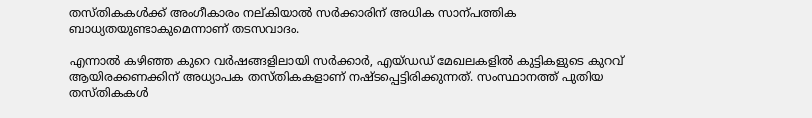തസ്തികകൾക്ക് അംഗീകാരം നല്കിയാൽ സർക്കാരിന് അധിക സാന്പത്തിക ബാധ്യതയുണ്ടാകുമെന്നാണ് തടസവാദം.

എന്നാൽ കഴിഞ്ഞ കുറെ വർഷങ്ങളിലായി സർക്കാർ, എയ്ഡഡ് മേഖലകളിൽ കുട്ടികളുടെ കുറവ് ആയിരക്കണക്കിന് അധ്യാപക തസ്തികകളാണ് നഷ്ടപ്പെട്ടിരിക്കുന്നത്. സംസ്ഥാനത്ത് പുതിയ തസ്തികകൾ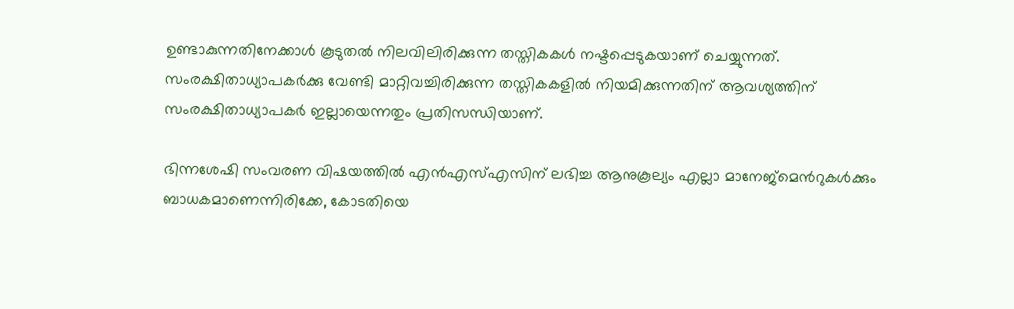ഉണ്ടാകുന്നതിനേക്കാൾ കൂടുതൽ നിലവിലിരിക്കുന്ന തസ്തികകൾ നഷ്ടപ്പെടുകയാണ് ചെയ്യുന്നത്. സംരക്ഷിതാധ്യാപകർക്കു വേണ്ടി മാറ്റിവച്ചിരിക്കുന്ന തസ്തികകളിൽ നിയമിക്കുന്നതിന് ആവശ്യത്തിന് സംരക്ഷിതാധ്യാപകർ ഇല്ലായെന്നതും പ്രതിസന്ധിയാണ്.

ഭിന്നശേഷി സംവരണ വിഷയത്തിൽ എൻഎസ്എസിന് ലഭിച്ച ആനുകൂല്യം എല്ലാ മാനേജ്മെന്‍റുകൾക്കും ബാധകമാണെന്നിരിക്കേ, കോടതിയെ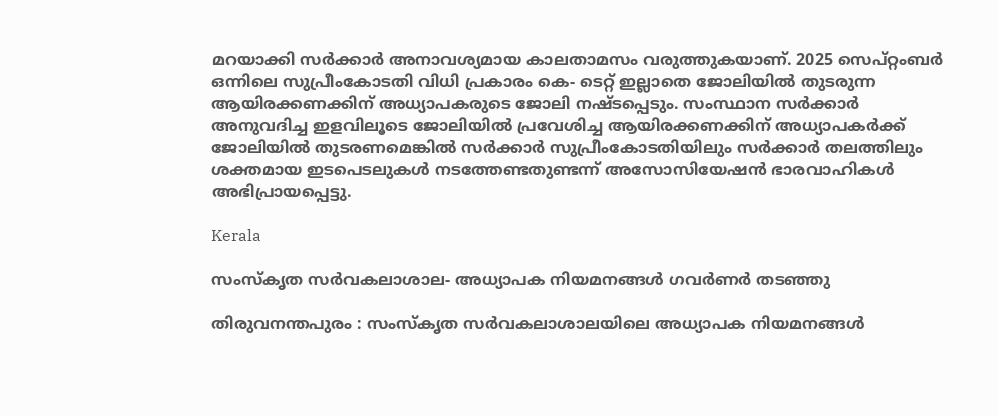മറയാക്കി സർക്കാർ അനാവശ്യമായ കാലതാമസം വരുത്തുകയാണ്. 2025 സെപ്റ്റംബർ ഒന്നിലെ സുപ്രീംകോടതി വിധി പ്രകാരം കെ- ടെറ്റ് ഇല്ലാതെ ജോലിയിൽ തുടരുന്ന ആയിരക്കണക്കിന് അധ്യാപകരുടെ ജോലി നഷ്ടപ്പെടും. സംസ്ഥാന സർക്കാർ അനുവദിച്ച ഇളവിലൂടെ ജോലിയിൽ പ്രവേശിച്ച ആയിരക്കണക്കിന് അധ്യാപകർക്ക് ജോലിയിൽ തുടരണമെങ്കിൽ സർക്കാർ സുപ്രീംകോടതിയിലും സർക്കാർ തലത്തിലും ശക്തമായ ഇടപെടലുകൾ നടത്തേണ്ടതുണ്ടന്ന് അസോസിയേഷൻ ഭാരവാഹികൾ അഭിപ്രായപ്പെട്ടു.

Kerala

സംസ്കൃത സർവകലാശാല- അധ്യാപക നിയമനങ്ങൾ ഗവർണർ തടഞ്ഞു

തിരുവനന്തപുരം : സംസ്കൃത സർവകലാശാലയിലെ അധ്യാപക നിയമനങ്ങൾ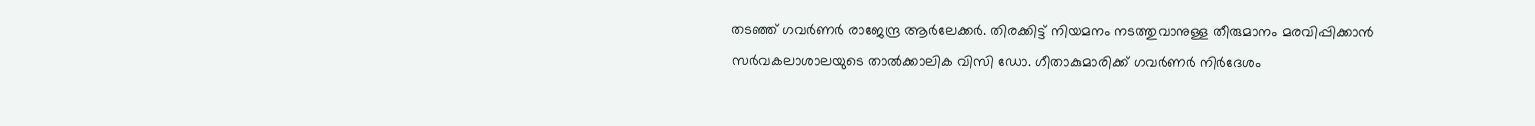തടഞ്ഞ് ഗവർണർ രാജേന്ദ്ര ആർലേക്കർ. തിരക്കിട്ട് നിയമനം നടത്തുവാനുള്ള തീരുമാനം മരവിപ്പിക്കാൻ സർവകലാശാലയുടെ താൽക്കാലിക വിസി ഡോ. ഗീതാകുമാരിക്ക് ഗവർണർ നിർദേശം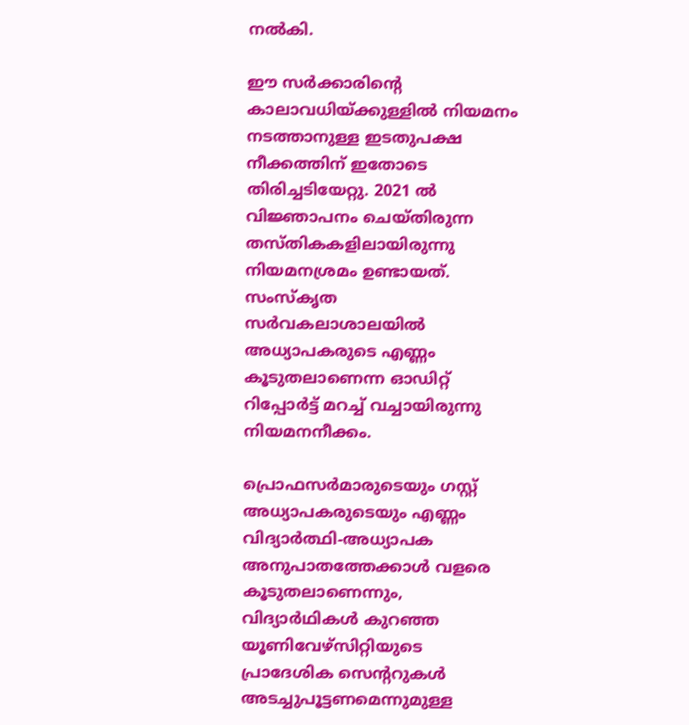നൽകി.

ഈ സർക്കാരിന്‍റെ കാലാവധിയ്‌ക്കുള്ളിൽ നിയമനം നടത്താനുള്ള ഇടതുപക്ഷ നീക്കത്തിന് ഇതോടെ തിരിച്ചടിയേറ്റു. 2021 ൽ വിജ്ഞാപനം ചെയ്തിരുന്ന തസ്തികകളിലായിരുന്നു നിയമനശ്രമം ഉണ്ടായത്. സംസ്കൃത സർവകലാശാലയിൽ അധ്യാപകരുടെ എണ്ണം കൂടുതലാണെന്ന ഓഡിറ്റ് റിപ്പോർട്ട് മറച്ച് വച്ചായിരുന്നു നിയമനനീക്കം.

പ്രൊഫസർമാരുടെയും ഗസ്റ്റ് അധ്യാപകരുടെയും എണ്ണം വിദ്യാർത്ഥി-അധ്യാപക അനുപാതത്തേക്കാൾ വളരെ കൂടുതലാണെന്നും, വിദ്യാർഥികൾ കുറഞ്ഞ യൂണിവേഴ്സിറ്റിയുടെ പ്രാദേശിക സെന്‍ററുകൾ അടച്ചുപൂട്ടണമെന്നുമുള്ള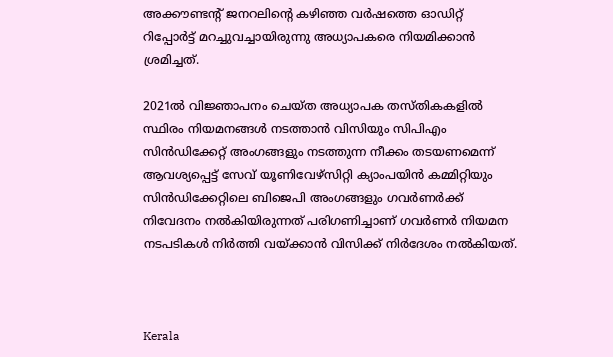അക്കൗണ്ടന്‍റ് ജനറലിന്‍റെ കഴിഞ്ഞ വർഷത്തെ ഓഡിറ്റ് റിപ്പോർട്ട് മറച്ചുവച്ചായിരുന്നു അധ്യാപകരെ നിയമിക്കാൻ ശ്രമിച്ചത്.

2021ൽ വിജ്ഞാപനം ചെയ്ത അധ്യാപക തസ്തികകളിൽ സ്ഥിരം നിയമനങ്ങൾ നടത്താൻ വിസിയും സിപിഎം സിൻഡിക്കേറ്റ് അംഗങ്ങളും നടത്തുന്ന നീക്കം തടയണമെന്ന് ആവശ്യപ്പെട്ട് സേവ് യൂണിവേഴ്സിറ്റി ക്യാംപയിൻ കമ്മിറ്റിയും സിൻഡിക്കേറ്റിലെ ബിജെപി അംഗങ്ങളും ഗവർണർക്ക് നിവേദനം നൽകിയിരുന്നത് പരിഗണിച്ചാണ് ഗവർണർ നിയമന നടപടികൾ നിർത്തി വയ്ക്കാൻ വിസിക്ക് നിർദേശം നൽകിയത്.



Kerala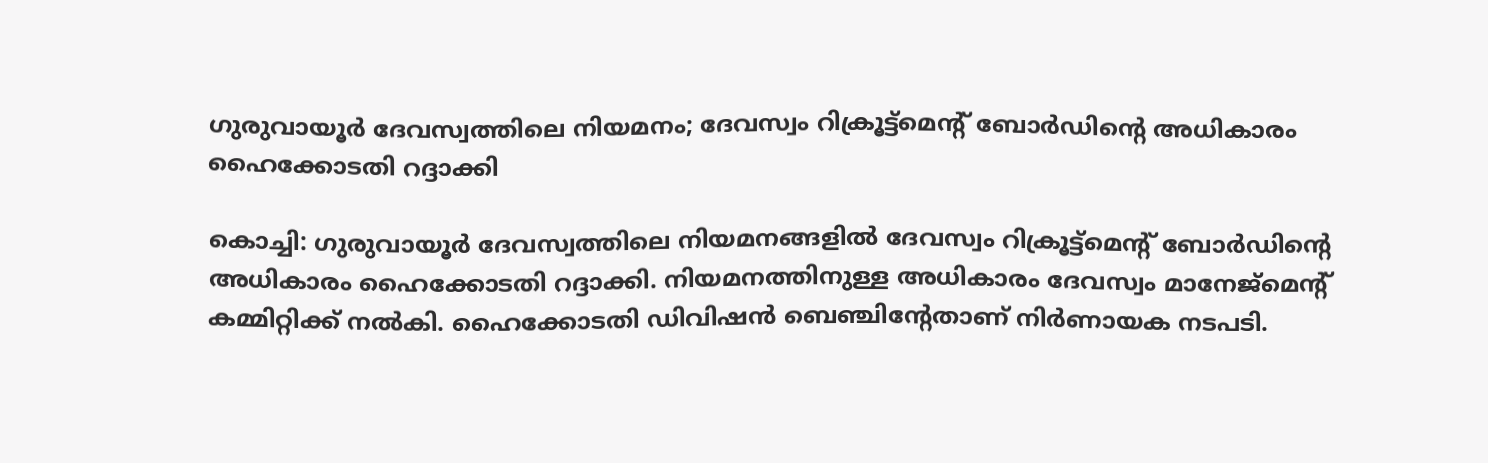ഗുരുവായൂര്‍ ദേവസ്വത്തിലെ നിയമനം; ദേവസ്വം റിക്രൂട്ട്മെന്‍റ് ബോര്‍ഡിന്‍റെ അധികാരം ഹൈക്കോടതി റദ്ദാക്കി

കൊച്ചി: ഗുരുവായൂർ ദേവസ്വത്തിലെ നിയമനങ്ങളിൽ ദേവസ്വം റിക്രൂട്ട്മെന്റ് ബോർഡിന്‍റെ അധികാരം ഹൈക്കോടതി റദ്ദാക്കി. നിയമനത്തിനുള്ള അധികാരം ദേവസ്വം മാനേജ്മെന്‍റ് കമ്മിറ്റിക്ക് നൽകി. ഹൈക്കോടതി ഡിവിഷൻ ബെഞ്ചിന്‍റേതാണ് നിര്‍ണായക നടപടി.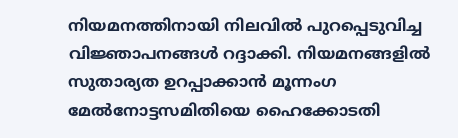നിയമനത്തിനായി നിലവിൽ പുറപ്പെടുവിച്ച വിജ്ഞാപനങ്ങൾ റദ്ദാക്കി. നിയമനങ്ങളിൽ സുതാര്യത ഉറപ്പാക്കാൻ മൂന്നംഗ മേൽനോട്ടസമിതിയെ ഹൈക്കോടതി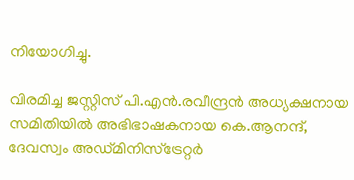നിയോഗിച്ചു.

വിരമിച്ച ജസ്റ്റിസ് പി.എൻ.രവീന്ദ്രൻ അധ്യക്ഷനായ സമിതിയിൽ അഭിഭാഷകനായ കെ.ആനന്ദ്, ദേവസ്വം അഡ്മിനിസ്ട്രേറ്റർ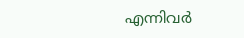എന്നിവർ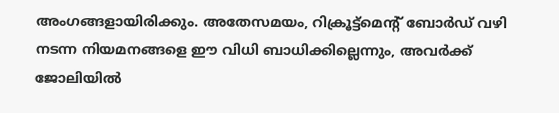അംഗങ്ങളായിരിക്കും. അതേസമയം, റിക്രൂട്ട്‌മെന്റ് ബോർഡ് വഴി നടന്ന നിയമനങ്ങളെ ഈ വിധി ബാധിക്കില്ലെന്നും, അവർക്ക് ജോലിയിൽ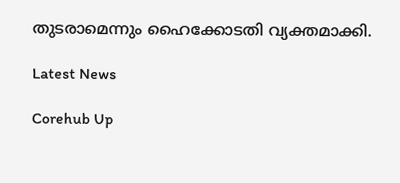തുടരാമെന്നും ഹൈക്കോടതി വ്യക്തമാക്കി.

Latest News

Corehub Up